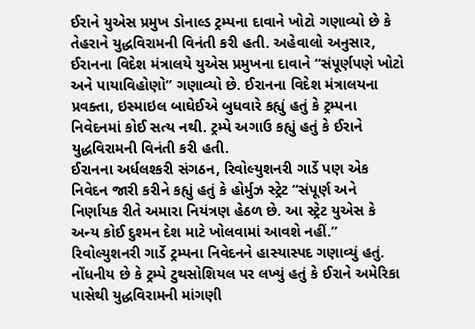ઈરાને યુએસ પ્રમુખ ડોનાલ્ડ ટ્રમ્પના દાવાને ખોટો ગણાવ્યો છે કે તેહરાને યુદ્ધવિરામની વિનંતી કરી હતી. અહેવાલો અનુસાર, ઈરાનના વિદેશ મંત્રાલયે યુએસ પ્રમુખના દાવાને “સંપૂર્ણપણે ખોટો અને પાયાવિહોણો” ગણાવ્યો છે. ઈરાનના વિદેશ મંત્રાલયના પ્રવક્તા, ઇસ્માઇલ બાઘેઈએ બુધવારે કહ્યું હતું કે ટ્રમ્પના નિવેદનમાં કોઈ સત્ય નથી. ટ્રમ્પે અગાઉ કહ્યું હતું કે ઈરાને યુદ્ધવિરામની વિનંતી કરી હતી.
ઈરાનના અર્ધલશ્કરી સંગઠન, રિવોલ્યુશનરી ગાર્ડે પણ એક નિવેદન જારી કરીને કહ્યું હતું કે હોર્મુઝ સ્ટ્રેટ “સંપૂર્ણ અને નિર્ણાયક રીતે અમારા નિયંત્રણ હેઠળ છે. આ સ્ટ્રેટ યુએસ કે અન્ય કોઈ દુશ્મન દેશ માટે ખોલવામાં આવશે નહીં.” રિવોલ્યુશનરી ગાર્ડે ટ્રમ્પના નિવેદનને હાસ્યાસ્પદ ગણાવ્યું હતું. નોંધનીય છે કે ટ્રમ્પે ટુથસોશિયલ પર લખ્યું હતું કે ઈરાને અમેરિકા પાસેથી યુદ્ધવિરામની માંગણી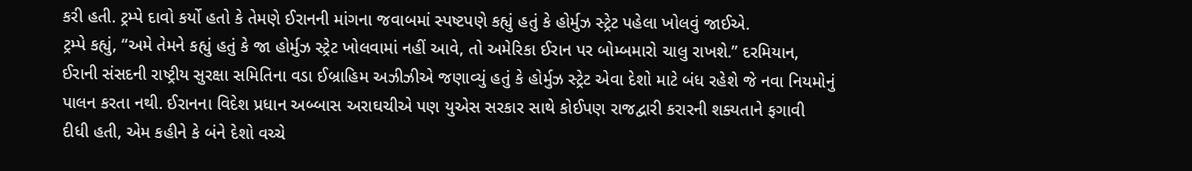કરી હતી. ટ્રમ્પે દાવો કર્યો હતો કે તેમણે ઈરાનની માંગના જવાબમાં સ્પષ્ટપણે કહ્યું હતું કે હોર્મુઝ સ્ટ્રેટ પહેલા ખોલવું જાઈએ.
ટ્રમ્પે કહ્યું, “અમે તેમને કહ્યું હતું કે જા હોર્મુઝ સ્ટ્રેટ ખોલવામાં નહીં આવે, તો અમેરિકા ઈરાન પર બોમ્બમારો ચાલુ રાખશે.” દરમિયાન, ઈરાની સંસદની રાષ્ટ્રીય સુરક્ષા સમિતિના વડા ઈબ્રાહિમ અઝીઝીએ જણાવ્યું હતું કે હોર્મુઝ સ્ટ્રેટ એવા દેશો માટે બંધ રહેશે જે નવા નિયમોનું પાલન કરતા નથી. ઈરાનના વિદેશ પ્રધાન અબ્બાસ અરાઘચીએ પણ યુએસ સરકાર સાથે કોઈપણ રાજદ્વારી કરારની શક્યતાને ફગાવી દીધી હતી, એમ કહીને કે બંને દેશો વચ્ચે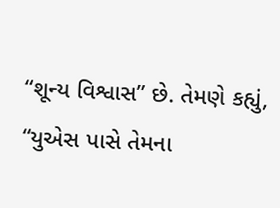“શૂન્ય વિશ્વાસ” છે. તેમણે કહ્યું, “યુએસ પાસે તેમના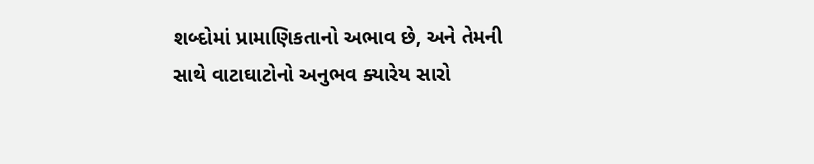શબ્દોમાં પ્રામાણિકતાનો અભાવ છે, અને તેમની સાથે વાટાઘાટોનો અનુભવ ક્યારેય સારો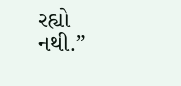રહ્યો નથી.”